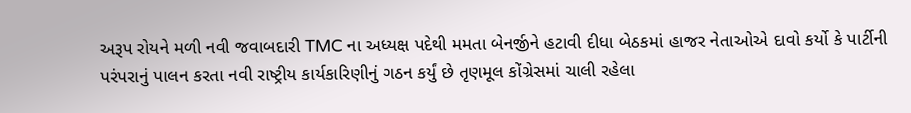અરૂપ રોયને મળી નવી જવાબદારી TMC ના અધ્યક્ષ પદેથી મમતા બેનર્જીને હટાવી દીધા બેઠકમાં હાજર નેતાઓએ દાવો કર્યો કે પાર્ટીની પરંપરાનું પાલન કરતા નવી રાષ્ટ્રીય કાર્યકારિણીનું ગઠન કર્યું છે તૃણમૂલ કોંગ્રેસમાં ચાલી રહેલા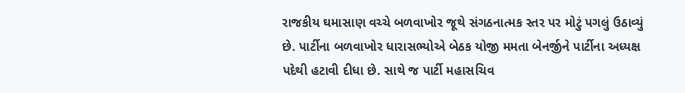રાજકીય ઘમાસાણ વચ્ચે બળવાખોર જૂથે સંગઠનાત્મક સ્તર પર મોટું પગલું ઉઠાવ્યું છે. પાર્ટીના બળવાખોર ધારાસભ્યોએ બેઠક યોજી મમતા બેનર્જીને પાર્ટીના અધ્યક્ષ પદેથી હટાવી દીધા છે. સાથે જ પાર્ટી મહાસચિવ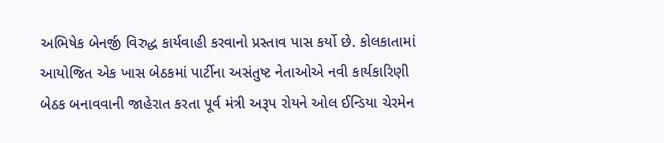અભિષેક બેનર્જી વિરુદ્ધ કાર્યવાહી કરવાનો પ્રસ્તાવ પાસ કર્યો છે. કોલકાતામાં આયોજિત એક ખાસ બેઠકમાં પાર્ટીના અસંતુષ્ટ નેતાઓએ નવી કાર્યકારિણી બેઠક બનાવવાની જાહેરાત કરતા પૂર્વ મંત્રી અરૂપ રોયને ઓલ ઈન્ડિયા ચેરમેન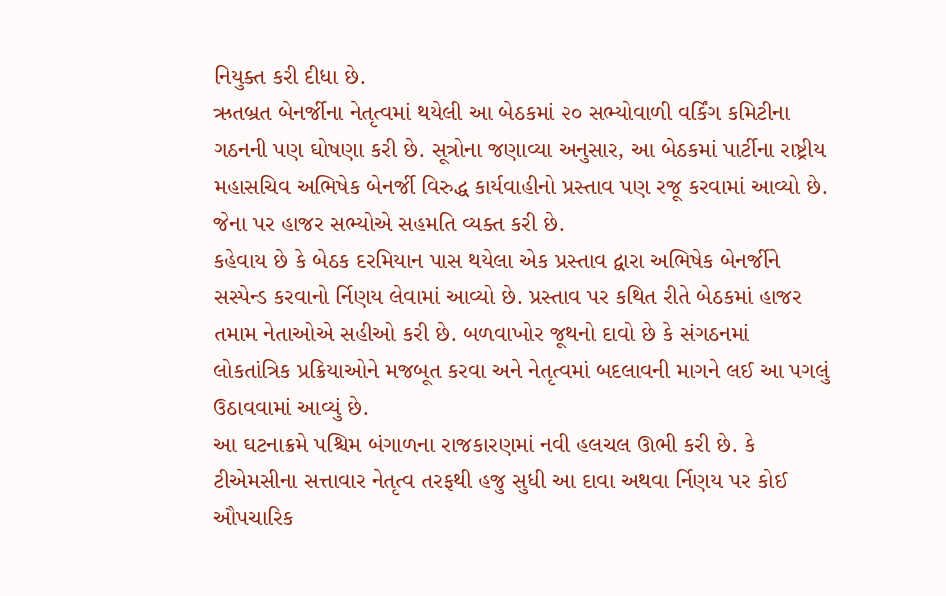નિયુક્ત કરી દીધા છે.
ઋતબ્રત બેનર્જીના નેતૃત્વમાં થયેલી આ બેઠકમાં ૨૦ સભ્યોવાળી વર્કિંગ કમિટીના ગઠનની પણ ઘોષણા કરી છે. સૂત્રોના જણાવ્યા અનુસાર, આ બેઠકમાં પાર્ટીના રાષ્ટ્રીય મહાસચિવ અભિષેક બેનર્જી વિરુદ્ધ કાર્યવાહીનો પ્રસ્તાવ પણ રજૂ કરવામાં આવ્યો છે. જેના પર હાજર સભ્યોએ સહમતિ વ્યક્ત કરી છે.
કહેવાય છે કે બેઠક દરમિયાન પાસ થયેલા એક પ્રસ્તાવ દ્વારા અભિષેક બેનર્જીને સસ્પેન્ડ કરવાનો ર્નિણય લેવામાં આવ્યો છે. પ્રસ્તાવ પર કથિત રીતે બેઠકમાં હાજર તમામ નેતાઓએ સહીઓ કરી છે. બળવાખોર જૂથનો દાવો છે કે સંગઠનમાં લોકતાંત્રિક પ્રક્રિયાઓને મજબૂત કરવા અને નેતૃત્વમાં બદલાવની માગને લઈ આ પગલું ઉઠાવવામાં આવ્યું છે.
આ ઘટનાક્રમે પશ્ચિમ બંગાળના રાજકારણમાં નવી હલચલ ઊભી કરી છે. કે ટીએમસીના સત્તાવાર નેતૃત્વ તરફથી હજુ સુધી આ દાવા અથવા ર્નિણય પર કોઈ ઔપચારિક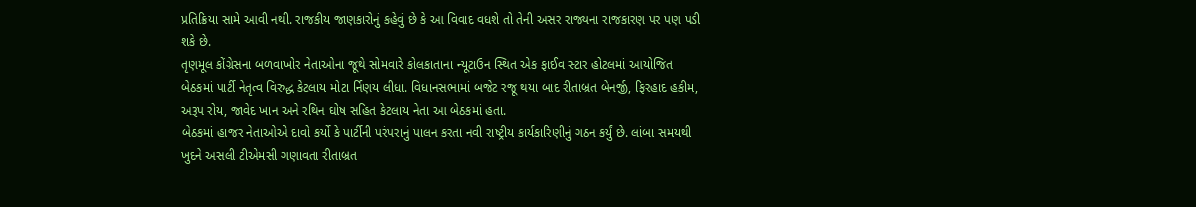પ્રતિક્રિયા સામે આવી નથી. રાજકીય જાણકારોનું કહેવું છે કે આ વિવાદ વધશે તો તેની અસર રાજ્યના રાજકારણ પર પણ પડી શકે છે.
તૃણમૂલ કોંગ્રેસના બળવાખોર નેતાઓના જૂથે સોમવારે કોલકાતાના ન્યૂટાઉન સ્થિત એક ફાઈવ સ્ટાર હોટલમાં આયોજિત બેઠકમાં પાર્ટી નેતૃત્વ વિરુદ્ધ કેટલાય મોટા ર્નિણય લીધા. વિધાનસભામાં બજેટ રજૂ થયા બાદ રીતાબ્રત બેનર્જી, ફિરહાદ હકીમ, અરૂપ રોય, જાવેદ ખાન અને રથિન ઘોષ સહિત કેટલાય નેતા આ બેઠકમાં હતા.
બેઠકમાં હાજર નેતાઓએ દાવો કર્યો કે પાર્ટીની પરંપરાનું પાલન કરતા નવી રાષ્ટ્રીય કાર્યકારિણીનું ગઠન કર્યું છે. લાંબા સમયથી ખુદને અસલી ટીએમસી ગણાવતા રીતાબ્રત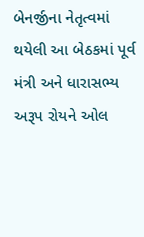બેનર્જીના નેતૃત્વમાં થયેલી આ બેઠકમાં પૂર્વ મંત્રી અને ધારાસભ્ય અરૂપ રોયને ઓલ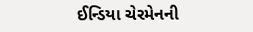ઈન્ડિયા ચેરમેનની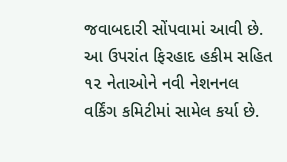જવાબદારી સોંપવામાં આવી છે. આ ઉપરાંત ફિરહાદ હકીમ સહિત ૧૨ નેતાઓને નવી નેશનનલ વર્કિંગ કમિટીમાં સામેલ કર્યા છે.